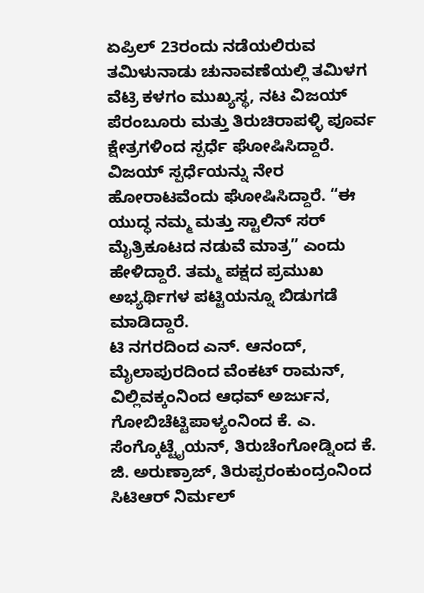ಏಪ್ರಿಲ್ 23ರಂದು ನಡೆಯಲಿರುವ ತಮಿಳುನಾಡು ಚುನಾವಣೆಯಲ್ಲಿ ತಮಿಳಗ ವೆಟ್ರಿ ಕಳಗಂ ಮುಖ್ಯಸ್ಥ, ನಟ ವಿಜಯ್ ಪೆರಂಬೂರು ಮತ್ತು ತಿರುಚಿರಾಪಳ್ಳಿ ಪೂರ್ವ ಕ್ಷೇತ್ರಗಳಿಂದ ಸ್ಪರ್ಧೆ ಘೋಷಿಸಿದ್ದಾರೆ.
ವಿಜಯ್ ಸ್ಪರ್ಧೆಯನ್ನು ನೇರ ಹೋರಾಟವೆಂದು ಘೋಷಿಸಿದ್ದಾರೆ. “ಈ ಯುದ್ಧ ನಮ್ಮ ಮತ್ತು ಸ್ಟಾಲಿನ್ ಸರ್ ಮೈತ್ರಿಕೂಟದ ನಡುವೆ ಮಾತ್ರ” ಎಂದು ಹೇಳಿದ್ದಾರೆ. ತಮ್ಮ ಪಕ್ಷದ ಪ್ರಮುಖ ಅಭ್ಯರ್ಥಿಗಳ ಪಟ್ಟಿಯನ್ನೂ ಬಿಡುಗಡೆ ಮಾಡಿದ್ದಾರೆ.
ಟಿ ನಗರದಿಂದ ಎನ್. ಆನಂದ್, ಮೈಲಾಪುರದಿಂದ ವೆಂಕಟ್ ರಾಮನ್, ವಿಲ್ಲಿವಕ್ಕಂನಿಂದ ಆಧವ್ ಅರ್ಜುನ, ಗೋಬಿಚೆಟ್ಟಿಪಾಳ್ಯಂನಿಂದ ಕೆ. ಎ. ಸೆಂಗ್ಕೊಟ್ಟೈಯನ್, ತಿರುಚೆಂಗೋಡ್ನಿಂದ ಕೆ. ಜಿ. ಅರುಣ್ರಾಜ್, ತಿರುಪ್ಪರಂಕುಂದ್ರಂನಿಂದ ಸಿಟಿಆರ್ ನಿರ್ಮಲ್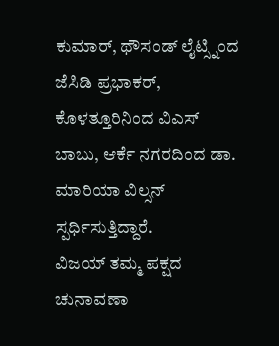ಕುಮಾರ್, ಥೌಸಂಡ್ ಲೈಟ್ಸ್ನಿಂದ ಜೆಸಿಡಿ ಪ್ರಭಾಕರ್, ಕೊಳತ್ತೂರಿನಿಂದ ವಿಎಸ್ ಬಾಬು, ಆರ್ಕೆ ನಗರದಿಂದ ಡಾ. ಮಾರಿಯಾ ವಿಲ್ಸನ್ ಸ್ಪರ್ಧಿಸುತ್ತಿದ್ದಾರೆ.
ವಿಜಯ್ ತಮ್ಮ ಪಕ್ಷದ ಚುನಾವಣಾ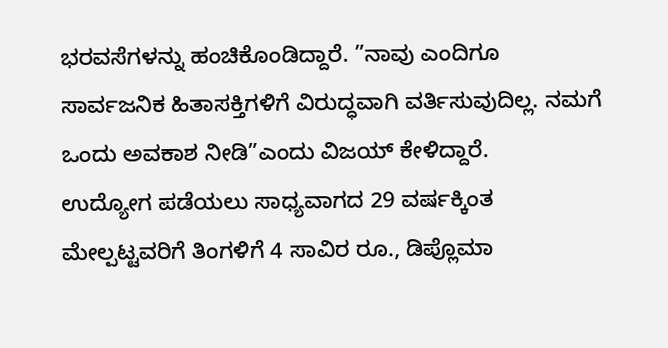ಭರವಸೆಗಳನ್ನು ಹಂಚಿಕೊಂಡಿದ್ದಾರೆ. ”ನಾವು ಎಂದಿಗೂ ಸಾರ್ವಜನಿಕ ಹಿತಾಸಕ್ತಿಗಳಿಗೆ ವಿರುದ್ಧವಾಗಿ ವರ್ತಿಸುವುದಿಲ್ಲ. ನಮಗೆ ಒಂದು ಅವಕಾಶ ನೀಡಿ”ಎಂದು ವಿಜಯ್ ಕೇಳಿದ್ದಾರೆ.
ಉದ್ಯೋಗ ಪಡೆಯಲು ಸಾಧ್ಯವಾಗದ 29 ವರ್ಷಕ್ಕಿಂತ ಮೇಲ್ಪಟ್ಟವರಿಗೆ ತಿಂಗಳಿಗೆ 4 ಸಾವಿರ ರೂ., ಡಿಪ್ಲೊಮಾ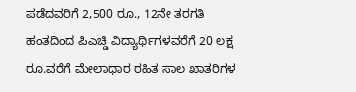ಪಡೆದವರಿಗೆ 2,500 ರೂ., 12ನೇ ತರಗತಿ ಹಂತದಿಂದ ಪಿಎಚ್ಡಿ ವಿದ್ಯಾರ್ಥಿಗಳವರೆಗೆ 20 ಲಕ್ಷ ರೂ.ವರೆಗೆ ಮೇಲಾಧಾರ ರಹಿತ ಸಾಲ ಖಾತರಿಗಳ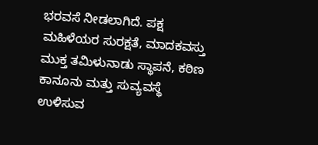ಭರವಸೆ ನೀಡಲಾಗಿದೆ. ಪಕ್ಷ ಮಹಿಳೆಯರ ಸುರಕ್ಷತೆ, ಮಾದಕವಸ್ತು ಮುಕ್ತ ತಮಿಳುನಾಡು ಸ್ಥಾಪನೆ, ಕಠಿಣ ಕಾನೂನು ಮತ್ತು ಸುವ್ಯವಸ್ಥೆ ಉಳಿಸುವ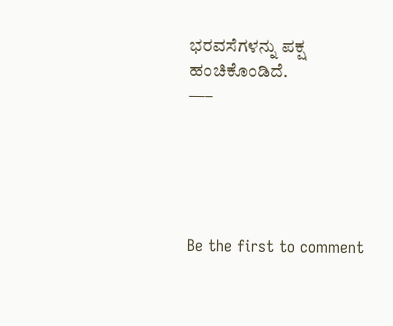ಭರವಸೆಗಳನ್ನು ಪಕ್ಷ ಹಂಚಿಕೊಂಡಿದೆ.
—–





Be the first to comment